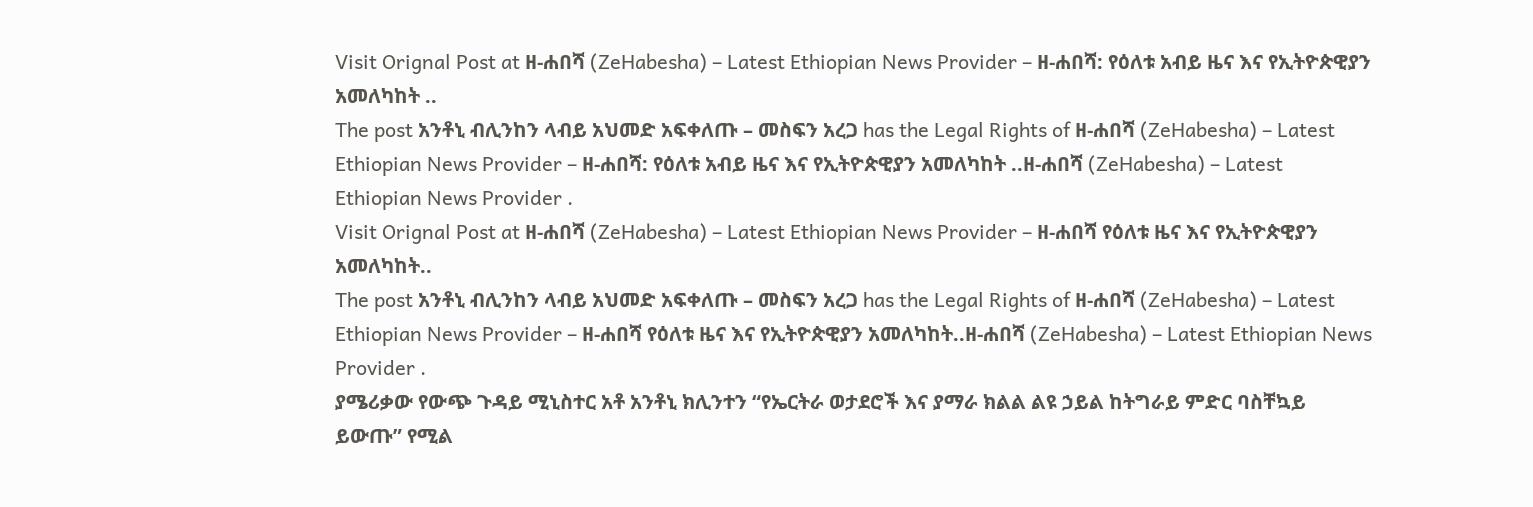Visit Orignal Post at ዘ-ሐበሻ (ZeHabesha) – Latest Ethiopian News Provider – ዘ-ሐበሻ: የዕለቱ አብይ ዜና እና የኢትዮጵዊያን አመለካከት ..
The post አንቶኒ ብሊንከን ላብይ አህመድ አፍቀለጡ – መስፍን አረጋ has the Legal Rights of ዘ-ሐበሻ (ZeHabesha) – Latest Ethiopian News Provider – ዘ-ሐበሻ: የዕለቱ አብይ ዜና እና የኢትዮጵዊያን አመለካከት ..ዘ-ሐበሻ (ZeHabesha) – Latest Ethiopian News Provider .
Visit Orignal Post at ዘ-ሐበሻ (ZeHabesha) – Latest Ethiopian News Provider – ዘ-ሐበሻ የዕለቱ ዜና እና የኢትዮጵዊያን አመለካከት..
The post አንቶኒ ብሊንከን ላብይ አህመድ አፍቀለጡ – መስፍን አረጋ has the Legal Rights of ዘ-ሐበሻ (ZeHabesha) – Latest Ethiopian News Provider – ዘ-ሐበሻ የዕለቱ ዜና እና የኢትዮጵዊያን አመለካከት..ዘ-ሐበሻ (ZeHabesha) – Latest Ethiopian News Provider .
ያሜሪቃው የውጭ ጉዳይ ሚኒስተር አቶ አንቶኒ ክሊንተን “የኤርትራ ወታደሮች እና ያማራ ክልል ልዩ ኃይል ከትግራይ ምድር ባስቸኳይ ይውጡ” የሚል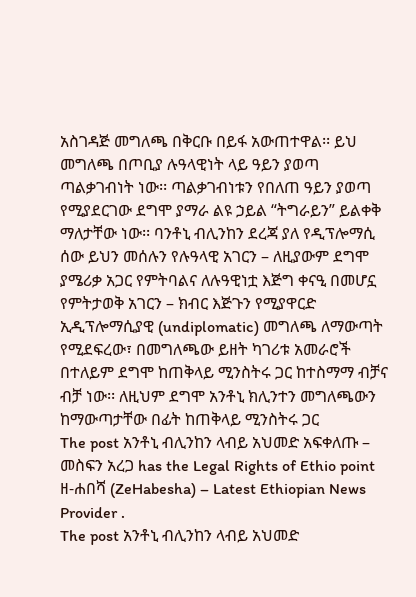አስገዳጅ መግለጫ በቅርቡ በይፋ አውጠተዋል፡፡ ይህ መግለጫ በጦቢያ ሉዓላዊነት ላይ ዓይን ያወጣ ጣልቃገብነት ነው፡፡ ጣልቃገብነቱን የበለጠ ዓይን ያወጣ የሚያደርገው ደግሞ ያማራ ልዩ ኃይል “ትግራይን” ይልቀቅ ማለታቸው ነው፡፡ ባንቶኒ ብሊንከን ደረጃ ያለ የዲፕሎማሲ ሰው ይህን መሰሉን የሉዓላዊ አገርን – ለዚያውም ደግሞ ያሜሪቃ አጋር የምትባልና ለሉዓዊነቷ እጅግ ቀናዒ በመሆኗ የምትታወቅ አገርን – ክብር እጅጉን የሚያዋርድ ኢዲፕሎማሲያዊ (undiplomatic) መግለጫ ለማውጣት የሚደፍረው፣ በመግለጫው ይዘት ካገሪቱ አመራሮች በተለይም ደግሞ ከጠቅላይ ሚንስትሩ ጋር ከተስማማ ብቻና ብቻ ነው፡፡ ለዚህም ደግሞ አንቶኒ ክሊንተን መግለጫውን ከማውጣታቸው በፊት ከጠቅላይ ሚንስትሩ ጋር
The post አንቶኒ ብሊንከን ላብይ አህመድ አፍቀለጡ – መስፍን አረጋ has the Legal Rights of Ethio point ዘ-ሐበሻ (ZeHabesha) – Latest Ethiopian News Provider .
The post አንቶኒ ብሊንከን ላብይ አህመድ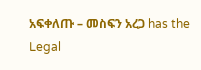አፍቀለጡ – መስፍን አረጋ has the Legal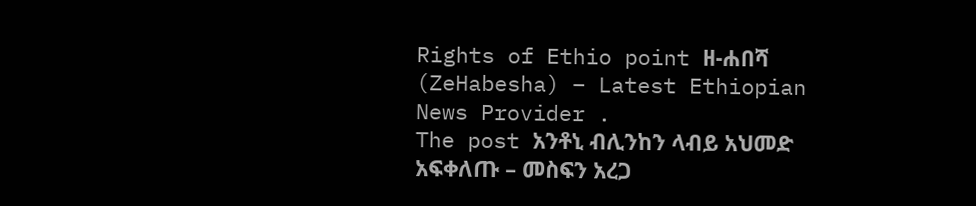Rights of Ethio point ዘ-ሐበሻ (ZeHabesha) – Latest Ethiopian News Provider .
The post አንቶኒ ብሊንከን ላብይ አህመድ አፍቀለጡ – መስፍን አረጋ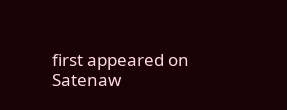first appeared on Satenaw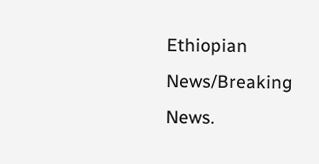Ethiopian News/Breaking News.